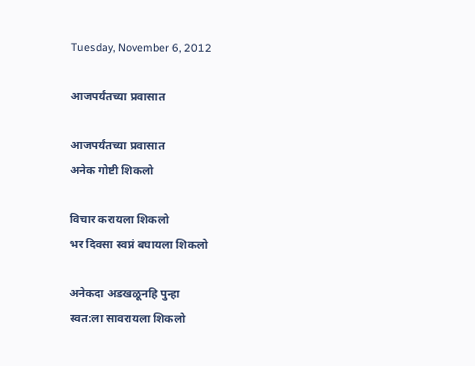Tuesday, November 6, 2012

आजपर्यंतच्या प्रवासात

आजपर्यंतच्या प्रवासात
अनेक गोष्टी शिकलो

विचार करायला शिकलो
भर दिवसा स्वप्नं बघायला शिकलो

अनेकदा अडखळूनहि पुन्हा
स्वत:ला सावरायला शिकलो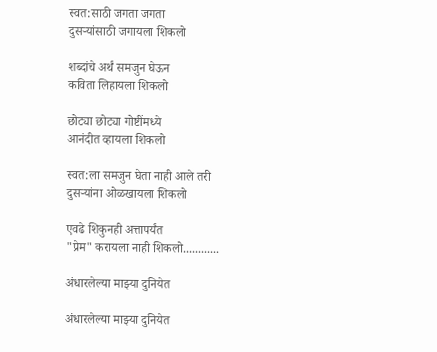स्वत:साठी जगता जगता
दुसऱ्यांसाठी जगायला शिकलो

शब्दांचे अर्थं समजुन घेऊन
कविता लिहायला शिकलो

छोट्या छोट्या गोष्टींमध्ये
आनंदीत व्हायला शिकलो

स्वत:ला समजुन घेता नाही आले तरी
दुसऱ्यांना ओळखायला शिकलो

एवढे शिकुनही अत्तापर्यंत
"प्रेम" करायला नाही शिकलो............

अंधारलेल्या माझ्या दुनियेत

अंधारलेल्या माझ्या दुनियेत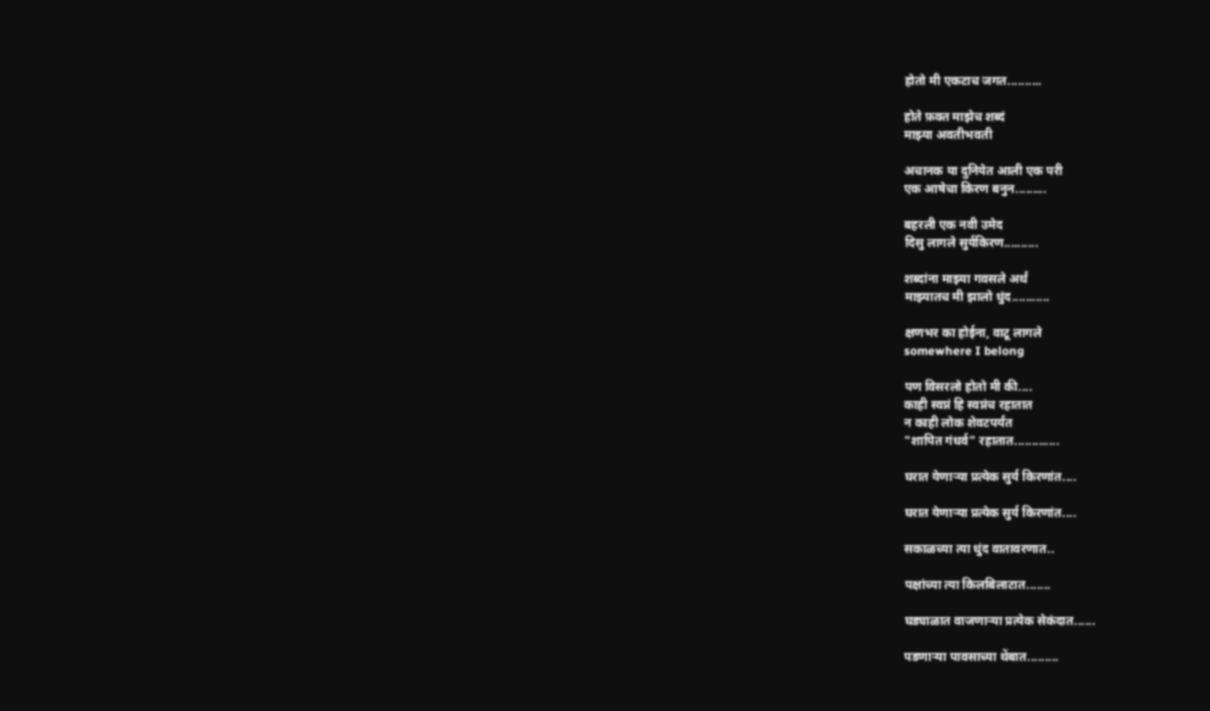होतो मी एकटाच जगत..........

होते फ़क्त माझेच शब्दं
माझ्या अवतीभवती

अचानक या दुनियेत आली एक परी
एक आषेचा किरण बनुन.........

बहरली एक नवी उमेद
दिसु लागले सुर्यकिरण..........

शब्दांना माझ्या गवसले अर्थं
माझ्यातच मी झालो धुंद...........

क्षणभर का होईना, वाटू लागले
somewhere I belong

पण विसरलो होतो मी की....
काही स्वप्नं हि स्वप्नंच रहातात
न काही लोक शेवटपर्यंत
"शापित गंधर्व" रहातात.............

घरात येणाऱ्या प्रत्येक सुर्य किरणांत....

घरात येणाऱ्या प्रत्येक सुर्य किरणांत....

सकाळच्या त्या धुंद वातावरणात..

पक्षांच्या त्या किलबिलाटात.......

घड्याळात वाजणाऱ्या प्रत्येक सेकंदात......

पडणाऱ्या पावसाच्या थेंबात.........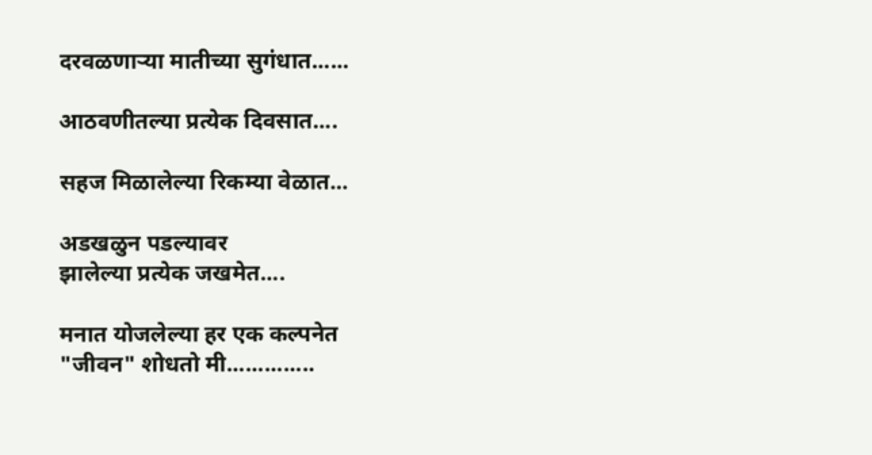दरवळणाऱ्या मातीच्या सुगंधात......

आठवणीतल्या प्रत्येक दिवसात....

सहज मिळालेल्या रिकम्या वेळात...

अडखळुन पडल्यावर
झालेल्या प्रत्येक जखमेत....

मनात योजलेल्या हर एक कल्पनेत
"जीवन" शोधतो मी..............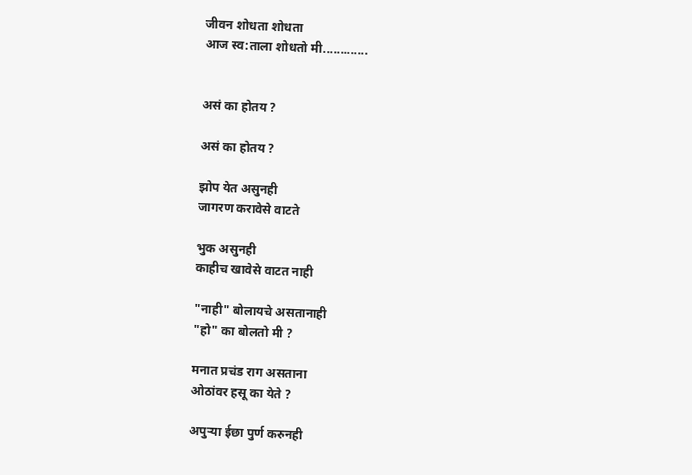जीवन शोधता शोधता
आज स्व:ताला शोधतो मी.............


असं का होतय ?

असं का होतय ?

झोप येत असुनही
जागरण करावेसे वाटते

भुक असुनही
काहीच खावेसे वाटत नाही

"नाही" बोलायचे असतानाही
"हो" का बोलतो मी ?

मनात प्रचंड राग असताना
ओठांवर हसू का येते ?

अपुऱ्या ईछा पुर्ण करुनही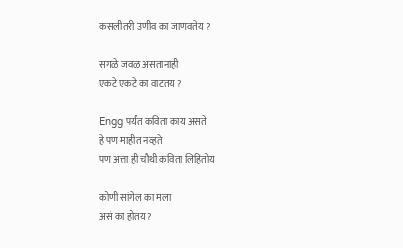कसलीतरी उणीव का जाणवतेय ?

सगळे जवळ असतानाही
एकटे एकटे का वाटतय ?

Engg पर्यंत कविता काय असते
हे पण माहीत नव्हते
पण अत्ता ही चौथी कविता लिहितोय

कोणी सांगेल का मला
असं का होतय ?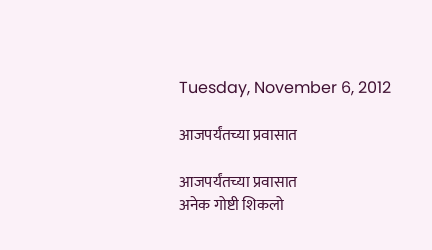Tuesday, November 6, 2012

आजपर्यंतच्या प्रवासात

आजपर्यंतच्या प्रवासात
अनेक गोष्टी शिकलो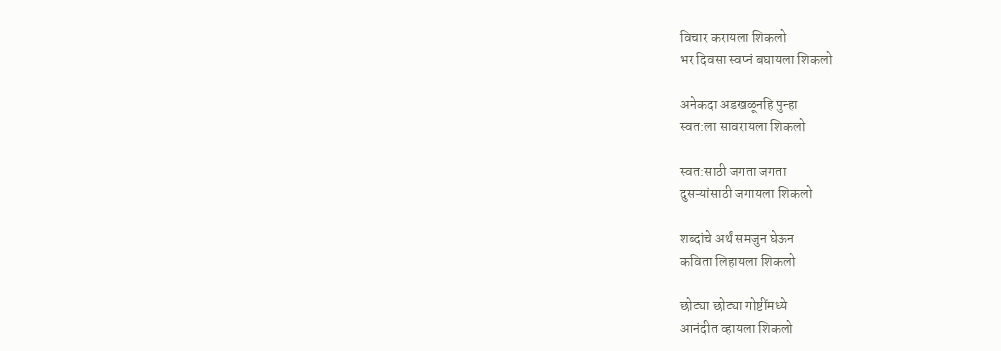विचार करायला शिकलो
भर दिवसा स्वप्नं बघायला शिकलो

अनेकदा अडखळूनहि पुन्हा
स्वत:ला सावरायला शिकलो

स्वत:साठी जगता जगता
दुसऱ्यांसाठी जगायला शिकलो

शब्दांचे अर्थं समजुन घेऊन
कविता लिहायला शिकलो

छोट्या छोट्या गोष्टींमध्ये
आनंदीत व्हायला शिकलो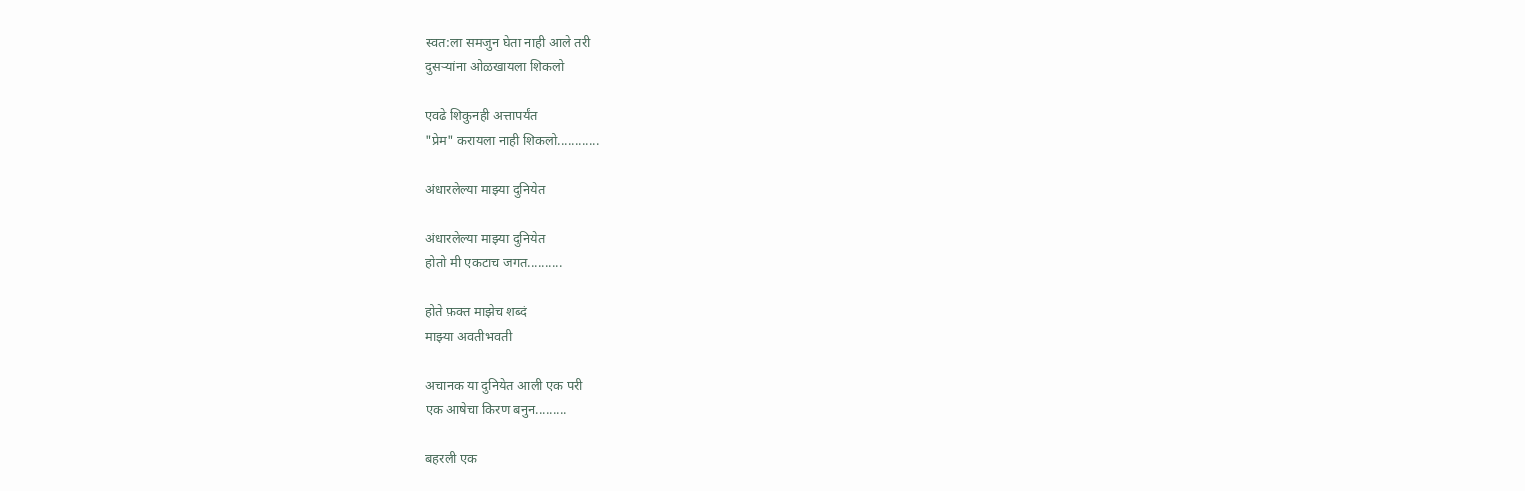स्वत:ला समजुन घेता नाही आले तरी
दुसऱ्यांना ओळखायला शिकलो

एवढे शिकुनही अत्तापर्यंत
"प्रेम" करायला नाही शिकलो............

अंधारलेल्या माझ्या दुनियेत

अंधारलेल्या माझ्या दुनियेत
होतो मी एकटाच जगत..........

होते फ़क्त माझेच शब्दं
माझ्या अवतीभवती

अचानक या दुनियेत आली एक परी
एक आषेचा किरण बनुन.........

बहरली एक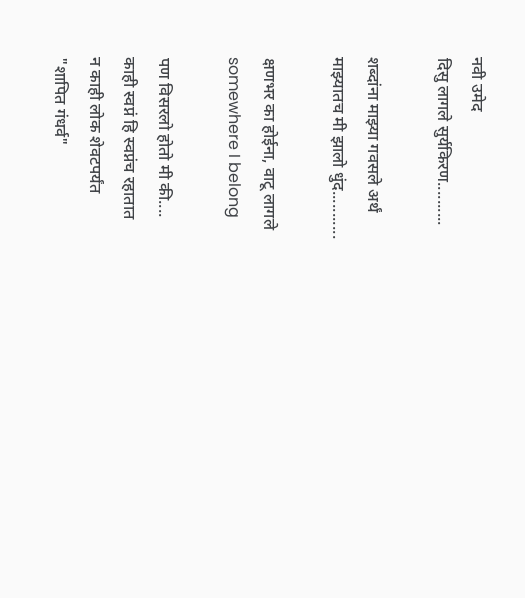नवी उमेद
दिसु लागले सुर्यकिरण..........

शब्दांना माझ्या गवसले अर्थं
माझ्यातच मी झालो धुंद...........

क्षणभर का होईना, वाटू लागले
somewhere I belong

पण विसरलो होतो मी की....
काही स्वप्नं हि स्वप्नंच रहातात
न काही लोक शेवटपर्यंत
"शापित गंधर्व"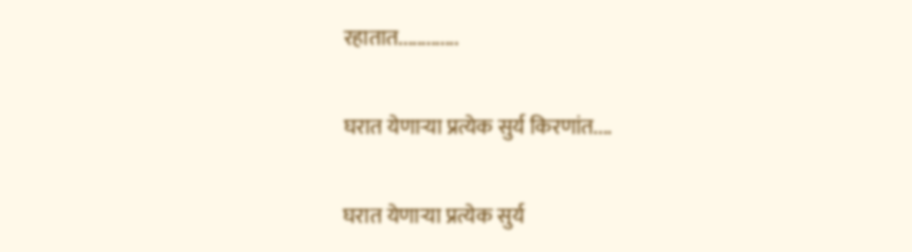रहातात.............

घरात येणाऱ्या प्रत्येक सुर्य किरणांत....

घरात येणाऱ्या प्रत्येक सुर्य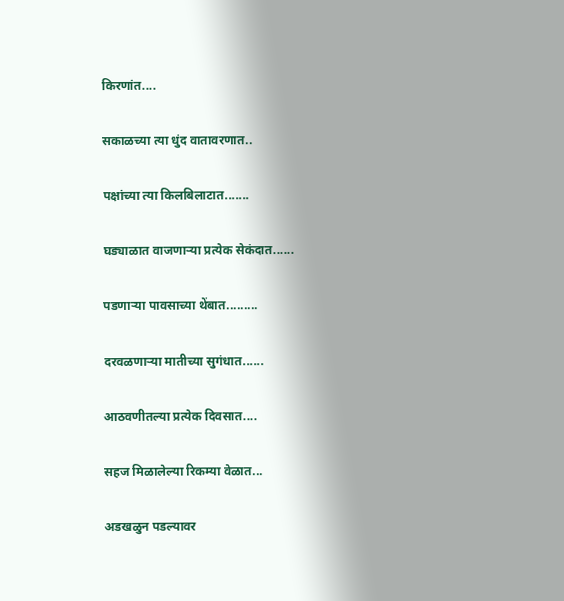किरणांत....

सकाळच्या त्या धुंद वातावरणात..

पक्षांच्या त्या किलबिलाटात.......

घड्याळात वाजणाऱ्या प्रत्येक सेकंदात......

पडणाऱ्या पावसाच्या थेंबात.........

दरवळणाऱ्या मातीच्या सुगंधात......

आठवणीतल्या प्रत्येक दिवसात....

सहज मिळालेल्या रिकम्या वेळात...

अडखळुन पडल्यावर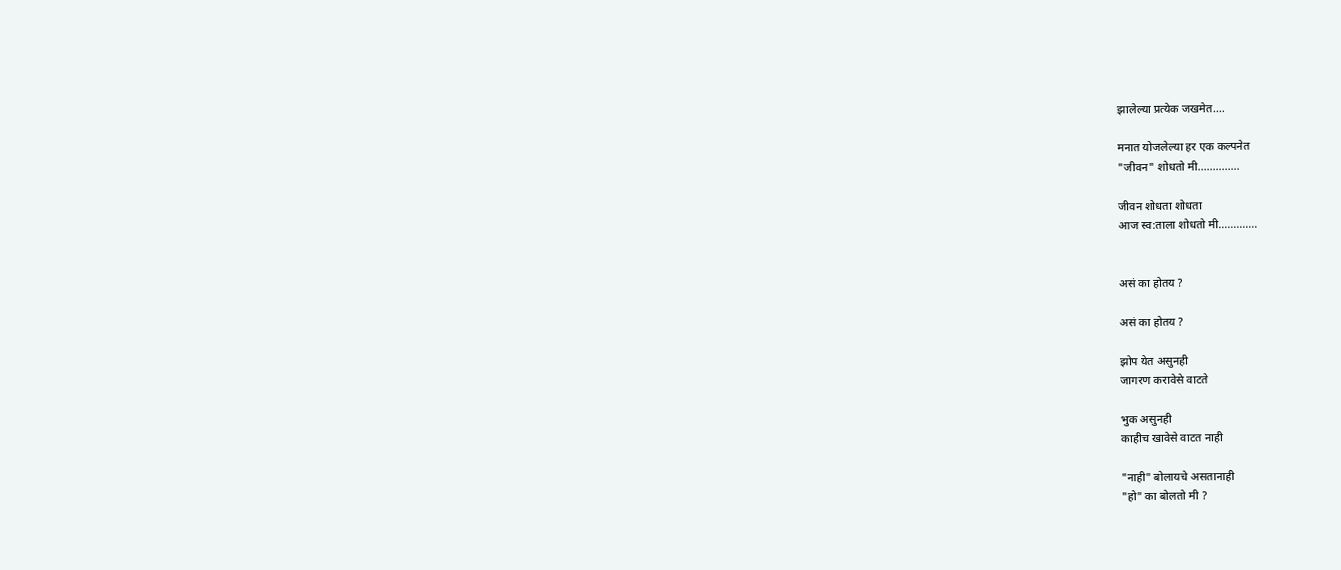झालेल्या प्रत्येक जखमेत....

मनात योजलेल्या हर एक कल्पनेत
"जीवन" शोधतो मी..............

जीवन शोधता शोधता
आज स्व:ताला शोधतो मी.............


असं का होतय ?

असं का होतय ?

झोप येत असुनही
जागरण करावेसे वाटते

भुक असुनही
काहीच खावेसे वाटत नाही

"नाही" बोलायचे असतानाही
"हो" का बोलतो मी ?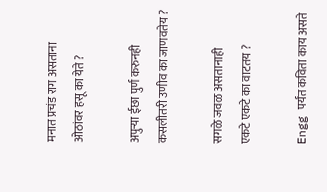मनात प्रचंड राग असताना
ओठांवर हसू का येते ?

अपुऱ्या ईछा पुर्ण करुनही
कसलीतरी उणीव का जाणवतेय ?

सगळे जवळ असतानाही
एकटे एकटे का वाटतय ?

Engg पर्यंत कविता काय असते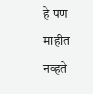हे पण माहीत नव्हते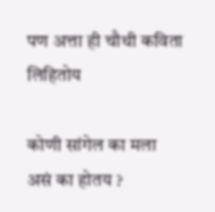पण अत्ता ही चौथी कविता लिहितोय

कोणी सांगेल का मला
असं का होतय ?